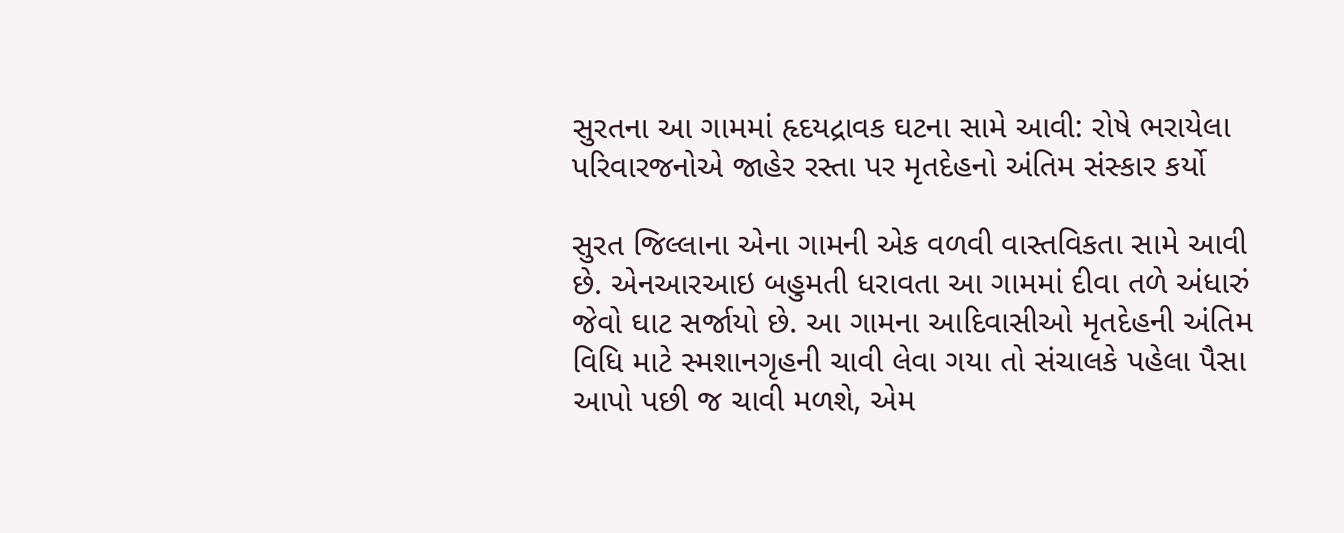સુરતના આ ગામમાં હૃદયદ્રાવક ઘટના સામે આવી: રોષે ભરાયેલા પરિવારજનોએ જાહેર રસ્તા પર મૃતદેહનો અંતિમ સંસ્કાર કર્યો

સુરત જિલ્લાના એના ગામની એક વળવી વાસ્તવિકતા સામે આવી છે. એનઆરઆઇ બહુમતી ધરાવતા આ ગામમાં દીવા તળે અંધારું જેવો ઘાટ સર્જાયો છે. આ ગામના આદિવાસીઓ મૃતદેહની અંતિમ વિધિ માટે સ્મશાનગૃહની ચાવી લેવા ગયા તો સંચાલકે પહેલા પૈસા આપો પછી જ ચાવી મળશે, એમ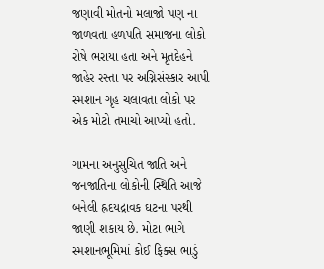જણાવી મોતનો મલાજો પણ ના જાળવતા હળપતિ સમાજના લોકો રોષે ભરાયા હતા અને મૃતદેહને જાહેર રસ્તા પર અગ્નિસંસ્કાર આપી સ્મશાન ગૃહ ચલાવતા લોકો પર એક મોટો તમાચો આપ્યો હતો.

ગામના અનુસુચિત જાતિ અને જનજાતિના લોકોની સ્થિતિ આજે બનેલી હ્રદયદ્રાવક ઘટના પરથી જાણી શકાય છે. મોટા ભાગે સ્મશાનભૂમિમાં કોઈ ફિક્સ ભાડું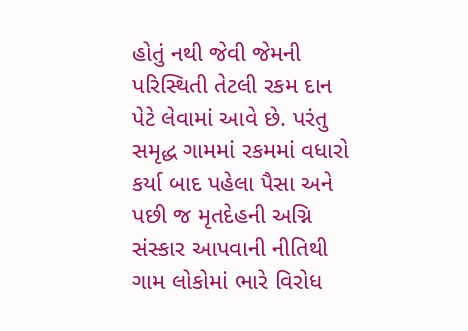હોતું નથી જેવી જેમની પરિસ્થિતી તેટલી રકમ દાન પેટે લેવામાં આવે છે. પરંતુ સમૃદ્ધ ગામમાં રકમમાં વધારો કર્યા બાદ પહેલા પૈસા અને પછી જ મૃતદેહની અગ્નિ સંસ્કાર આપવાની નીતિથી ગામ લોકોમાં ભારે વિરોધ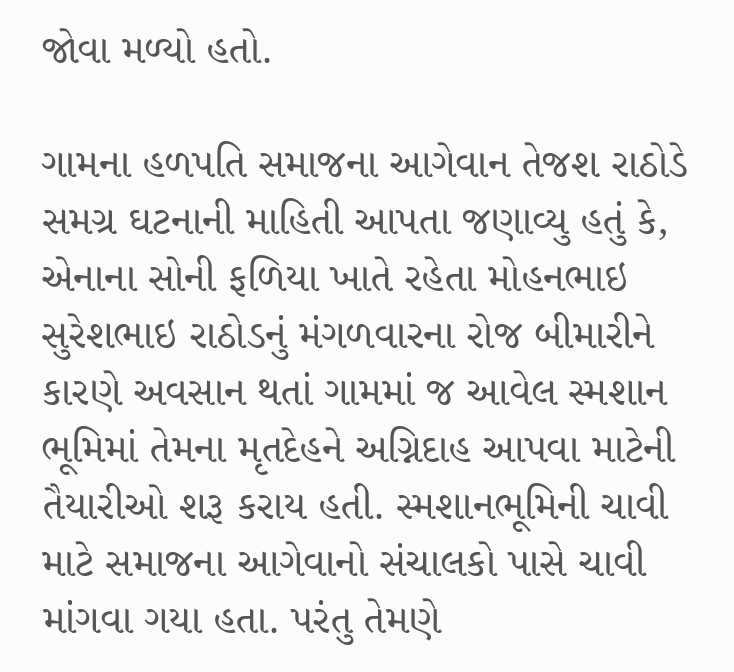જોવા મળ્યો હતો.

ગામના હળપતિ સમાજના આગેવાન તેજશ રાઠોડે સમગ્ર ઘટનાની માહિતી આપતા જણાવ્યુ હતું કે, એનાના સોની ફળિયા ખાતે રહેતા મોહનભાઇ સુરેશભાઇ રાઠોડનું મંગળવારના રોજ બીમારીને કારણે અવસાન થતાં ગામમાં જ આવેલ સ્મશાન ભૂમિમાં તેમના મૃતદેહને અગ્નિદાહ આપવા માટેની તૈયારીઓ શરૂ કરાય હતી. સ્મશાનભૂમિની ચાવી માટે સમાજના આગેવાનો સંચાલકો પાસે ચાવી માંગવા ગયા હતા. પરંતુ તેમણે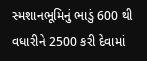સ્મશાનભૂમિનું ભાડું 600 થી વધારીને 2500 કરી દેવામાં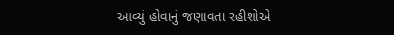આવ્યું હોવાનું જણાવતા રહીશોએ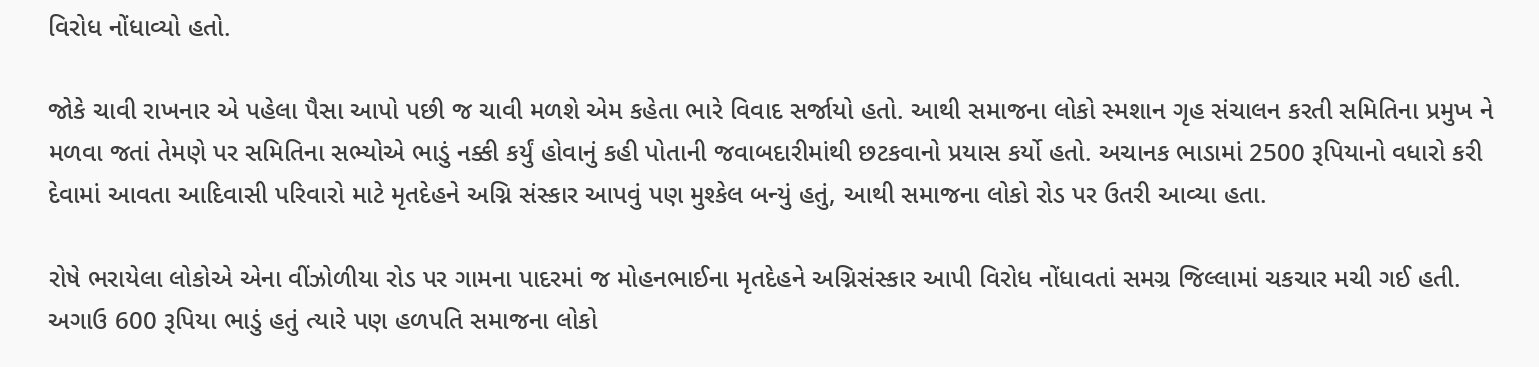વિરોધ નોંધાવ્યો હતો.

જોકે ચાવી રાખનાર એ પહેલા પૈસા આપો પછી જ ચાવી મળશે એમ કહેતા ભારે વિવાદ સર્જાયો હતો. આથી સમાજના લોકો સ્મશાન ગૃહ સંચાલન કરતી સમિતિના પ્રમુખ ને મળવા જતાં તેમણે પર સમિતિના સભ્યોએ ભાડું નક્કી કર્યું હોવાનું કહી પોતાની જવાબદારીમાંથી છટકવાનો પ્રયાસ કર્યો હતો. અચાનક ભાડામાં 2500 રૂપિયાનો વધારો કરી દેવામાં આવતા આદિવાસી પરિવારો માટે મૃતદેહને અગ્નિ સંસ્કાર આપવું પણ મુશ્કેલ બન્યું હતું, આથી સમાજના લોકો રોડ પર ઉતરી આવ્યા હતા.

રોષે ભરાયેલા લોકોએ એના વીંઝોળીયા રોડ પર ગામના પાદરમાં જ મોહનભાઈના મૃતદેહને અગ્નિસંસ્કાર આપી વિરોધ નોંધાવતાં સમગ્ર જિલ્લામાં ચકચાર મચી ગઈ હતી. અગાઉ 600 રૂપિયા ભાડું હતું ત્યારે પણ હળપતિ સમાજના લોકો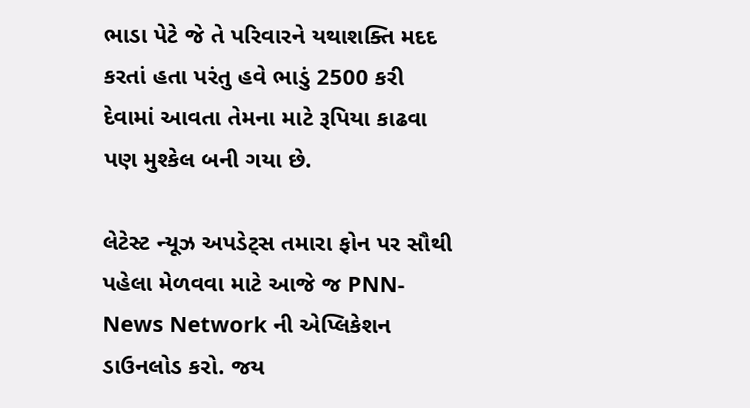ભાડા પેટે જે તે પરિવારને યથાશક્તિ મદદ કરતાં હતા પરંતુ હવે ભાડું 2500 કરી દેવામાં આવતા તેમના માટે રૂપિયા કાઢવા પણ મુશ્કેલ બની ગયા છે.

લેટેસ્ટ ન્યૂઝ અપડેટ્સ તમારા ફોન પર સૌથી પહેલા મેળવવા માટે આજે જ PNN- News Network ની એપ્લિકેશન ડાઉનલોડ કરો. જય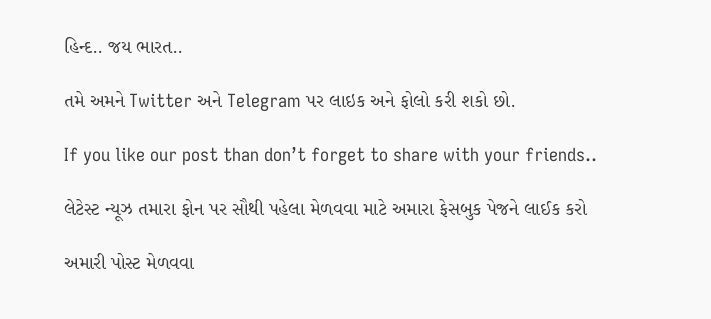હિન્દ.. જય ભારત..

તમે અમને Twitter અને Telegram પર લાઇક અને ફોલો કરી શકો છો.

If you like our post than don’t forget to share with your friends..

લેટેસ્ટ ન્યૂઝ તમારા ફોન પર સૌથી પહેલા મેળવવા માટે અમારા ફેસબુક પેજને લાઈક કરો

અમારી પોસ્ટ મેળવવા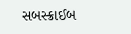સબસ્ક્રાઈબ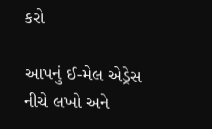કરો

આપનું ઈ-મેલ એડ્રેસ નીચે લખો અને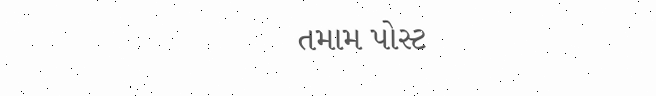તમામ પોસ્ટ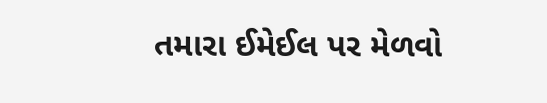તમારા ઈમેઈલ પર મેળવો